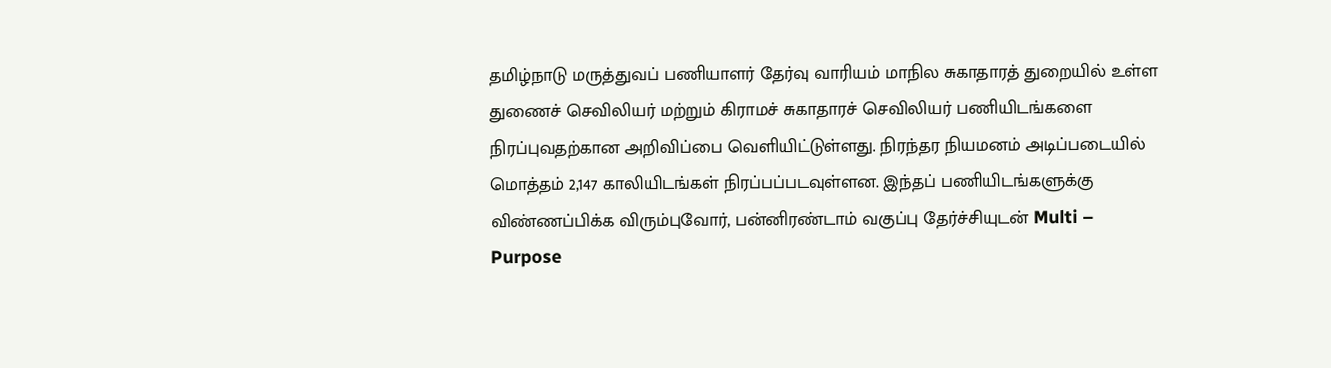தமிழ்நாடு மருத்துவப் பணியாளர் தேர்வு வாரியம் மாநில சுகாதாரத் துறையில் உள்ள துணைச் செவிலியர் மற்றும் கிராமச் சுகாதாரச் செவிலியர் பணியிடங்களை நிரப்புவதற்கான அறிவிப்பை வெளியிட்டுள்ளது. நிரந்தர நியமனம் அடிப்படையில் மொத்தம் 2,147 காலியிடங்கள் நிரப்பப்படவுள்ளன. இந்தப் பணியிடங்களுக்கு விண்ணப்பிக்க விரும்புவோர், பன்னிரண்டாம் வகுப்பு தேர்ச்சியுடன் Multi – Purpose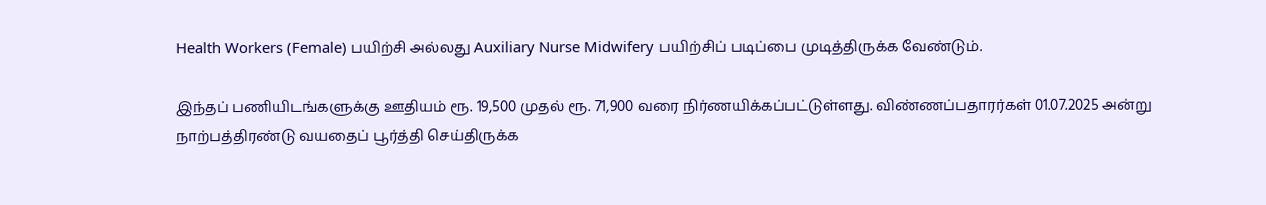Health Workers (Female) பயிற்சி அல்லது Auxiliary Nurse Midwifery பயிற்சிப் படிப்பை முடித்திருக்க வேண்டும்.

இந்தப் பணியிடங்களுக்கு ஊதியம் ரூ. 19,500 முதல் ரூ. 71,900 வரை நிர்ணயிக்கப்பட்டுள்ளது. விண்ணப்பதாரர்கள் 01.07.2025 அன்று நாற்பத்திரண்டு வயதைப் பூர்த்தி செய்திருக்க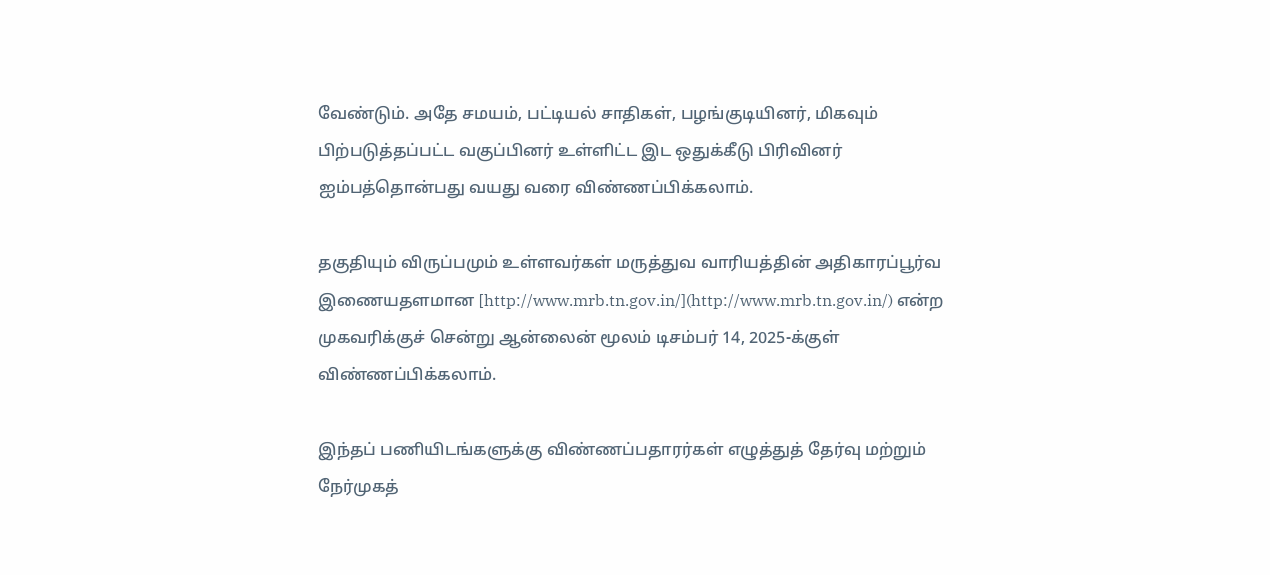வேண்டும். அதே சமயம், பட்டியல் சாதிகள், பழங்குடியினர், மிகவும் பிற்படுத்தப்பட்ட வகுப்பினர் உள்ளிட்ட இட ஒதுக்கீடு பிரிவினர் ஐம்பத்தொன்பது வயது வரை விண்ணப்பிக்கலாம்.

தகுதியும் விருப்பமும் உள்ளவர்கள் மருத்துவ வாரியத்தின் அதிகாரப்பூர்வ இணையதளமான [http://www.mrb.tn.gov.in/](http://www.mrb.tn.gov.in/) என்ற முகவரிக்குச் சென்று ஆன்லைன் மூலம் டிசம்பர் 14, 2025-க்குள் விண்ணப்பிக்கலாம்.

இந்தப் பணியிடங்களுக்கு விண்ணப்பதாரர்கள் எழுத்துத் தேர்வு மற்றும் நேர்முகத்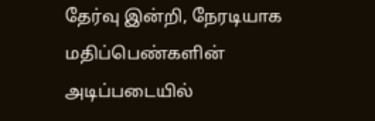தேர்வு இன்றி, நேரடியாக மதிப்பெண்களின் அடிப்படையில்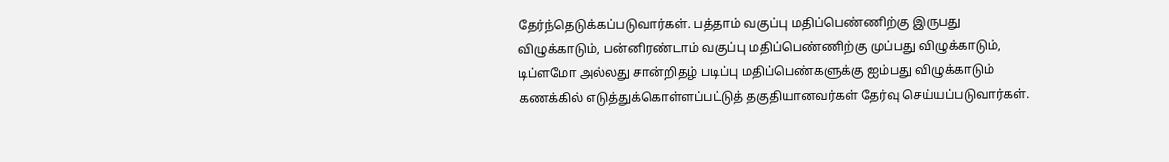தேர்ந்தெடுக்கப்படுவார்கள். பத்தாம் வகுப்பு மதிப்பெண்ணிற்கு இருபது விழுக்காடும், பன்னிரண்டாம் வகுப்பு மதிப்பெண்ணிற்கு முப்பது விழுக்காடும், டிப்ளமோ அல்லது சான்றிதழ் படிப்பு மதிப்பெண்களுக்கு ஐம்பது விழுக்காடும் கணக்கில் எடுத்துக்கொள்ளப்பட்டுத் தகுதியானவர்கள் தேர்வு செய்யப்படுவார்கள்.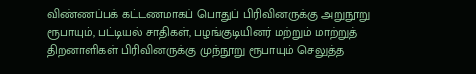விண்ணப்பக் கட்டணமாகப் பொதுப் பிரிவினருக்கு அறுநூறு ரூபாயும், பட்டியல் சாதிகள், பழங்குடியினர் மற்றும் மாற்றுத் திறனாளிகள் பிரிவினருக்கு முந்நூறு ரூபாயும் செலுத்த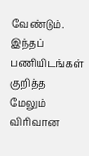வேண்டும். இந்தப் பணியிடங்கள் குறித்த மேலும் விரிவான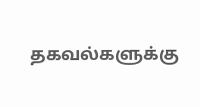தகவல்களுக்கு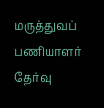மருத்துவப் பணியாளர் தேர்வு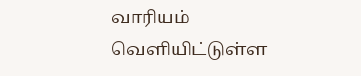வாரியம் வெளியிட்டுள்ள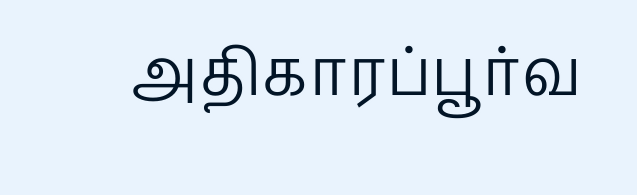அதிகாரப்பூர்வ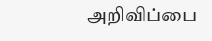அறிவிப்பை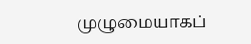முழுமையாகப்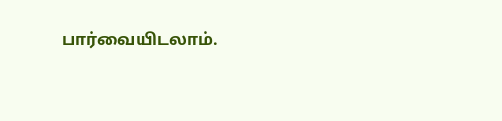பார்வையிடலாம்.